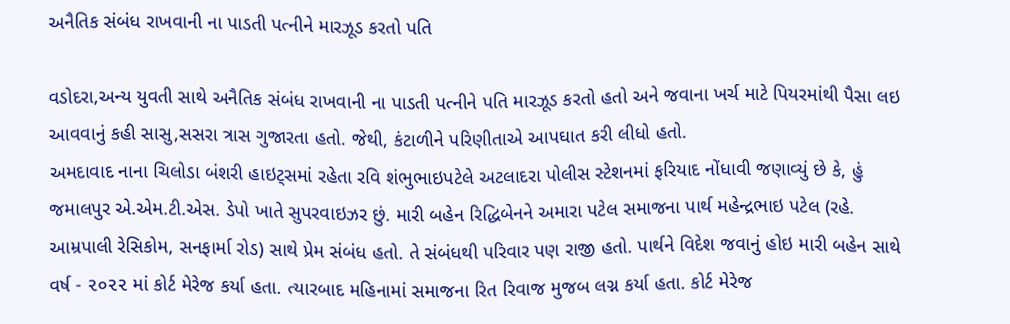અનૈતિક સંબંધ રાખવાની ના પાડતી પત્નીને મારઝૂડ કરતો પતિ

વડોદરા,અન્ય યુવતી સાથે અનૈતિક સંબંધ રાખવાની ના પાડતી પત્નીને પતિ મારઝૂડ કરતો હતો અને જવાના ખર્ચ માટે પિયરમાંથી પૈસા લઇ આવવાનું કહી સાસુ,સસરા ત્રાસ ગુજારતા હતો. જેથી, કંટાળીને પરિણીતાએ આપઘાત કરી લીધો હતો.
અમદાવાદ નાના ચિલોડા બંશરી હાઇટ્સમાં રહેતા રવિ શંભુભાઇપટેલે અટલાદરા પોલીસ સ્ટેશનમાં ફરિયાદ નોંધાવી જણાવ્યું છે કે, હું જમાલપુર એ.એમ.ટી.એસ. ડેપો ખાતે સુપરવાઇઝર છું. મારી બહેન રિદ્ધિબેનને અમારા પટેલ સમાજના પાર્થ મહેન્દ્રભાઇ પટેલ (રહે. આમ્રપાલી રેસિકોમ, સનફાર્મા રોડ) સાથે પ્રેમ સંબંધ હતો. તે સંબંધથી પરિવાર પણ રાજી હતો. પાર્થને વિદેશ જવાનું હોઇ મારી બહેન સાથે વર્ષ - ૨૦૨૨ માં કોર્ટ મેરેજ કર્યા હતા. ત્યારબાદ મહિનામાં સમાજના રિત રિવાજ મુજબ લગ્ન કર્યા હતા. કોર્ટ મેરેજ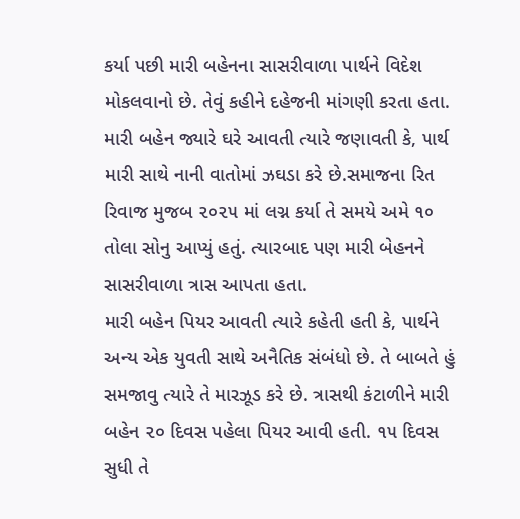કર્યા પછી મારી બહેનના સાસરીવાળા પાર્થને વિદેશ મોકલવાનો છે. તેવું કહીને દહેજની માંગણી કરતા હતા. મારી બહેન જ્યારે ઘરે આવતી ત્યારે જણાવતી કે, પાર્થ મારી સાથે નાની વાતોમાં ઝઘડા કરે છે.સમાજના રિત રિવાજ મુજબ ૨૦૨૫ માં લગ્ન કર્યા તે સમયે અમે ૧૦ તોલા સોનુ આપ્યું હતું. ત્યારબાદ પણ મારી બેહનને સાસરીવાળા ત્રાસ આપતા હતા.
મારી બહેન પિયર આવતી ત્યારે કહેતી હતી કે, પાર્થને અન્ય એક યુવતી સાથે અનૈતિક સંબંધો છે. તે બાબતે હું સમજાવુ ત્યારે તે મારઝૂડ કરે છે. ત્રાસથી કંટાળીને મારી બહેન ૨૦ દિવસ પહેલા પિયર આવી હતી. ૧૫ દિવસ સુધી તે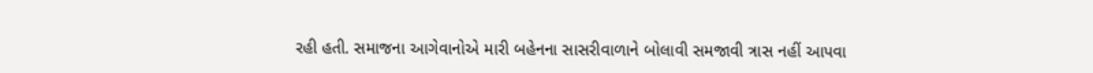રહી હતી. સમાજના આગેવાનોએ મારી બહેનના સાસરીવાળાને બોલાવી સમજાવી ત્રાસ નહીં આપવા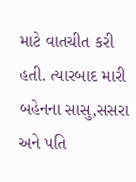માટે વાતચીત કરી હતી. ત્યારબાદ મારી બહેનના સાસુ,સસરા અને પતિ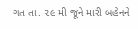ગત તા. ૨૯ મી જૂને મારી બહેનને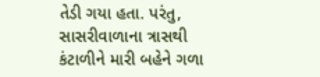તેડી ગયા હતા. પરંતુ, સાસરીવાળાના ત્રાસથી કંટાળીને મારી બહેને ગળા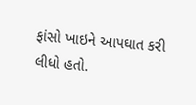ફાંસો ખાઇને આપઘાત કરી લીધો હતો.